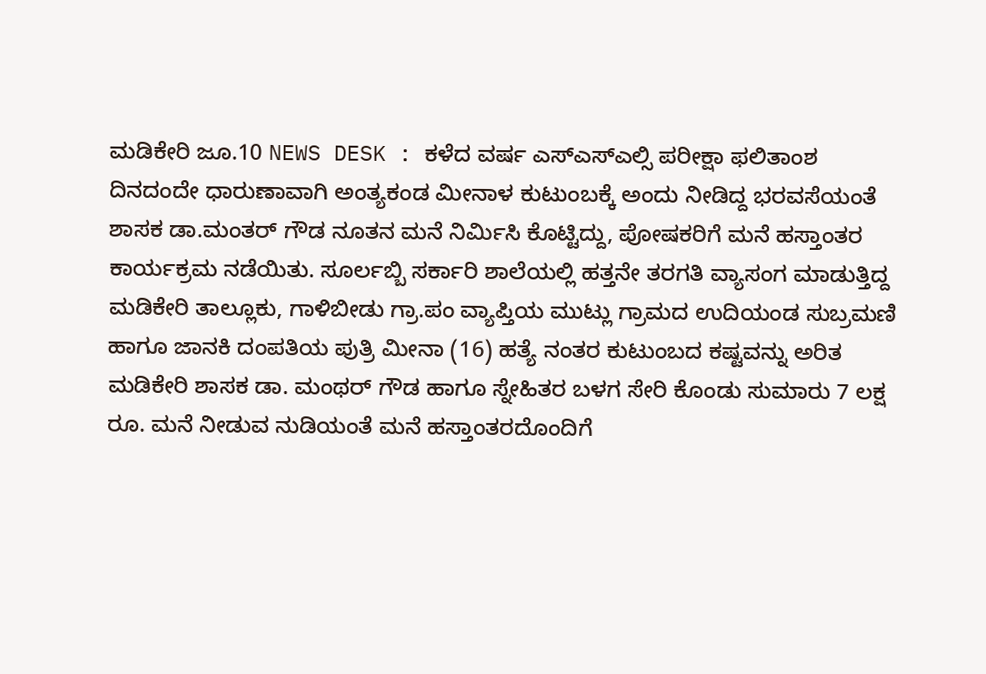ಮಡಿಕೇರಿ ಜೂ.10 NEWS DESK : ಕಳೆದ ವರ್ಷ ಎಸ್ಎಸ್ಎಲ್ಸಿ ಪರೀಕ್ಷಾ ಫಲಿತಾಂಶ ದಿನದಂದೇ ಧಾರುಣಾವಾಗಿ ಅಂತ್ಯಕಂಡ ಮೀನಾಳ ಕುಟುಂಬಕ್ಕೆ ಅಂದು ನೀಡಿದ್ದ ಭರವಸೆಯಂತೆ ಶಾಸಕ ಡಾ.ಮಂತರ್ ಗೌಡ ನೂತನ ಮನೆ ನಿರ್ಮಿಸಿ ಕೊಟ್ಟಿದ್ದು, ಪೋಷಕರಿಗೆ ಮನೆ ಹಸ್ತಾಂತರ ಕಾರ್ಯಕ್ರಮ ನಡೆಯಿತು. ಸೂರ್ಲಬ್ಬಿ ಸರ್ಕಾರಿ ಶಾಲೆಯಲ್ಲಿ ಹತ್ತನೇ ತರಗತಿ ವ್ಯಾಸಂಗ ಮಾಡುತ್ತಿದ್ದ ಮಡಿಕೇರಿ ತಾಲ್ಲೂಕು, ಗಾಳಿಬೀಡು ಗ್ರಾ.ಪಂ ವ್ಯಾಪ್ತಿಯ ಮುಟ್ಲು ಗ್ರಾಮದ ಉದಿಯಂಡ ಸುಬ್ರಮಣಿ ಹಾಗೂ ಜಾನಕಿ ದಂಪತಿಯ ಪುತ್ರಿ ಮೀನಾ (16) ಹತ್ಯೆ ನಂತರ ಕುಟುಂಬದ ಕಷ್ಟವನ್ನು ಅರಿತ ಮಡಿಕೇರಿ ಶಾಸಕ ಡಾ. ಮಂಥರ್ ಗೌಡ ಹಾಗೂ ಸ್ನೇಹಿತರ ಬಳಗ ಸೇರಿ ಕೊಂಡು ಸುಮಾರು 7 ಲಕ್ಷ ರೂ. ಮನೆ ನೀಡುವ ನುಡಿಯಂತೆ ಮನೆ ಹಸ್ತಾಂತರದೊಂದಿಗೆ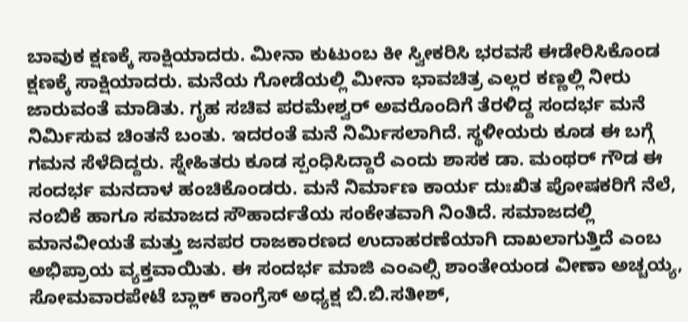ಬಾವುಕ ಕ್ಷಣಕ್ಕೆ ಸಾಕ್ಷಿಯಾದರು. ಮೀನಾ ಕುಟುಂಬ ಕೀ ಸ್ವೀಕರಿಸಿ ಭರವಸೆ ಈಡೇರಿಸಿಕೊಂಡ ಕ್ಷಣಕ್ಕೆ ಸಾಕ್ಷಿಯಾದರು. ಮನೆಯ ಗೋಡೆಯಲ್ಲಿ ಮೀನಾ ಭಾವಚಿತ್ರ ಎಲ್ಲರ ಕಣ್ಣಲ್ಲಿ ನೀರು ಜಾರುವಂತೆ ಮಾಡಿತು. ಗೃಹ ಸಚಿವ ಪರಮೇಶ್ವರ್ ಅವರೊಂದಿಗೆ ತೆರಳಿದ್ದ ಸಂದರ್ಭ ಮನೆ ನಿರ್ಮಿಸುವ ಚಿಂತನೆ ಬಂತು. ಇದರಂತೆ ಮನೆ ನಿರ್ಮಿಸಲಾಗಿದೆ. ಸ್ಥಳೀಯರು ಕೂಡ ಈ ಬಗ್ಗೆ ಗಮನ ಸೆಳೆದಿದ್ದರು. ಸ್ನೇಹಿತರು ಕೂಡ ಸ್ಪಂಧಿಸಿದ್ದಾರೆ ಎಂದು ಶಾಸಕ ಡಾ. ಮಂಥರ್ ಗೌಡ ಈ ಸಂದರ್ಭ ಮನದಾಳ ಹಂಚಿಕೊಂಡರು. ಮನೆ ನಿರ್ಮಾಣ ಕಾರ್ಯ ದುಃಖಿತ ಪೋಷಕರಿಗೆ ನೆಲೆ, ನಂಬಿಕೆ ಹಾಗೂ ಸಮಾಜದ ಸೌಹಾರ್ದತೆಯ ಸಂಕೇತವಾಗಿ ನಿಂತಿದೆ. ಸಮಾಜದಲ್ಲಿ ಮಾನವೀಯತೆ ಮತ್ತು ಜನಪರ ರಾಜಕಾರಣದ ಉದಾಹರಣೆಯಾಗಿ ದಾಖಲಾಗುತ್ತಿದೆ ಎಂಬ ಅಭಿಪ್ರಾಯ ವ್ಯಕ್ತವಾಯಿತು. ಈ ಸಂದರ್ಭ ಮಾಜಿ ಎಂಎಲ್ಸಿ ಶಾಂತೇಯಂಡ ವೀಣಾ ಅಚ್ಚಯ್ಯ, ಸೋಮವಾರಪೇಟೆ ಬ್ಲಾಕ್ ಕಾಂಗ್ರೆಸ್ ಅಧ್ಯಕ್ಷ ಬಿ.ಬಿ.ಸತೀಶ್,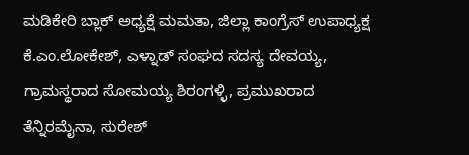ಮಡಿಕೇರಿ ಬ್ಲಾಕ್ ಅಧ್ಯಕ್ಷೆ ಮಮತಾ, ಜಿಲ್ಲಾ ಕಾಂಗ್ರೆಸ್ ಉಪಾಧ್ಯಕ್ಷ ಕೆ.ಎಂ.ಲೋಕೇಶ್, ಎಳ್ನಾಡ್ ಸಂಘದ ಸದಸ್ಯ ದೇವಯ್ಯ, ಗ್ರಾಮಸ್ಥರಾದ ಸೋಮಯ್ಯ ಶಿರಂಗಳ್ಳಿ, ಪ್ರಮುಖರಾದ ತೆನ್ನಿರಮೈನಾ, ಸುರೇಶ್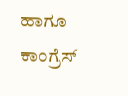ಹಾಗೂ ಕಾಂಗ್ರೆಸ್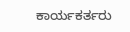ಕಾರ್ಯಕರ್ತರು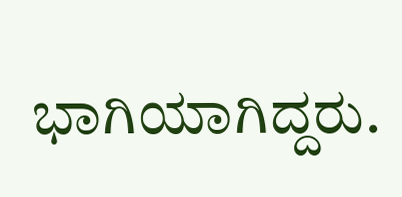ಭಾಗಿಯಾಗಿದ್ದರು.